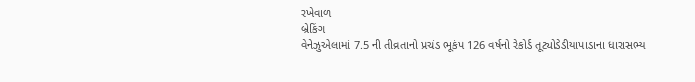રખેવાળ
બ્રેકિંગ
વેનેઝુએલામાં 7.5 ની તીવ્રતાનો પ્રચંડ ભૂકંપ 126 વર્ષનો રેકોર્ડ તૂટ્યોડેડીયાપાડાના ધારાસભ્ય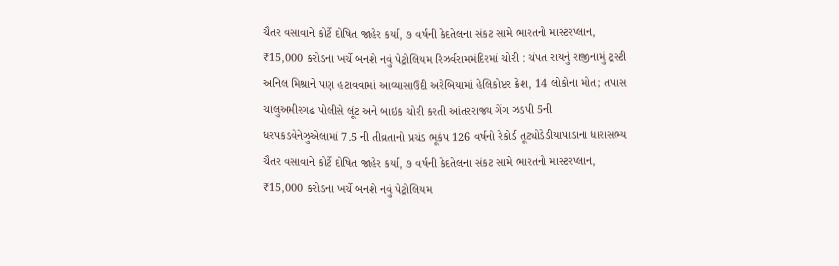ચૈતર વસાવાને કોર્ટે દોષિત જાહેર કર્યા, ૭ વર્ષની કેદતેલના સંકટ સામે ભારતનો માસ્ટરપ્લાન, ₹15,000 કરોડના ખર્ચે બનશે નવું પેટ્રોલિયમ રિઝર્વરામમંદિરમાં ચોરી : ચંપત રાયનું રાજીનામું ટ્રસ્ટી અનિલ મિશ્રાને પણ હટાવવામાં આવ્યાસાઉદી અરેબિયામાં હેલિકોપ્ટર ક્રેશ, 14 લોકોના મોત; તપાસ ચાલુઅમીરગઢ પોલીસે લૂંટ અને બાઇક ચોરી કરતી આંતરરાજ્ય ગેંગ ઝડપી 5ની ધરપકડવેનેઝુએલામાં 7.5 ની તીવ્રતાનો પ્રચંડ ભૂકંપ 126 વર્ષનો રેકોર્ડ તૂટ્યોડેડીયાપાડાના ધારાસભ્ય ચૈતર વસાવાને કોર્ટે દોષિત જાહેર કર્યા, ૭ વર્ષની કેદતેલના સંકટ સામે ભારતનો માસ્ટરપ્લાન, ₹15,000 કરોડના ખર્ચે બનશે નવું પેટ્રોલિયમ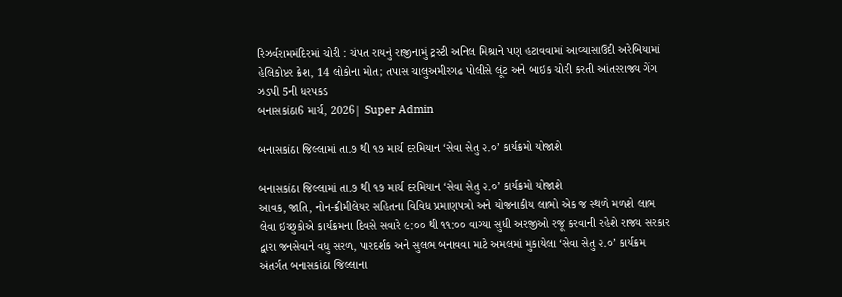રિઝર્વરામમંદિરમાં ચોરી : ચંપત રાયનું રાજીનામું ટ્રસ્ટી અનિલ મિશ્રાને પણ હટાવવામાં આવ્યાસાઉદી અરેબિયામાં હેલિકોપ્ટર ક્રેશ, 14 લોકોના મોત; તપાસ ચાલુઅમીરગઢ પોલીસે લૂંટ અને બાઇક ચોરી કરતી આંતરરાજ્ય ગેંગ ઝડપી 5ની ધરપકડ
બનાસકાંઠા6 માર્ચ, 2026| Super Admin

બનાસકાંઠા જિલ્લામાં તા.૭ થી ૧૭ માર્ચ દરમિયાન ‘સેવા સેતુ ૨.૦’ કાર્યક્રમો યોજાશે

બનાસકાંઠા જિલ્લામાં તા.૭ થી ૧૭ માર્ચ દરમિયાન ‘સેવા સેતુ ૨.૦’ કાર્યક્રમો યોજાશે
આવક, જાતિ, નોન-ક્રીમીલેયર સહિતના વિવિધ પ્રમાણપત્રો અને યોજનાકીય લાભો એક જ સ્થળે મળશે લાભ લેવા ઇચ્છુકોએ કાર્યક્રમના દિવસે સવારે ૯:૦૦ થી ૧૧:૦૦ વાગ્યા સુધી અરજીઓ રજૂ કરવાની રહેશે રાજ્ય સરકાર દ્વારા જનસેવાને વધુ સરળ, પારદર્શક અને સુલભ બનાવવા માટે અમલમાં મુકાયેલા ‘સેવા સેતુ ૨.૦’ કાર્યક્રમ અંતર્ગત બનાસકાંઠા જિલ્લાના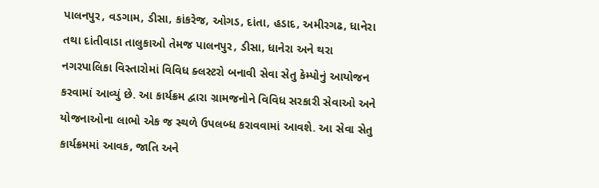પાલનપુર, વડગામ, ડીસા, કાંકરેજ, ઓગડ, દાંતા, હડાદ, અમીરગઢ, ધાનેરા તથા દાંતીવાડા તાલુકાઓ તેમજ પાલનપુર, ડીસા, ધાનેરા અને થરા નગરપાલિકા વિસ્તારોમાં વિવિધ ક્લસ્ટરો બનાવી સેવા સેતુ કેમ્પોનું આયોજન કરવામાં આવ્યું છે. આ કાર્યક્રમ દ્વારા ગ્રામજનોને વિવિધ સરકારી સેવાઓ અને યોજનાઓના લાભો એક જ સ્થળે ઉપલબ્ધ કરાવવામાં આવશે. આ સેવા સેતુ કાર્યક્રમમાં આવક, જાતિ અને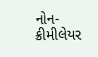નોન-ક્રીમીલેયર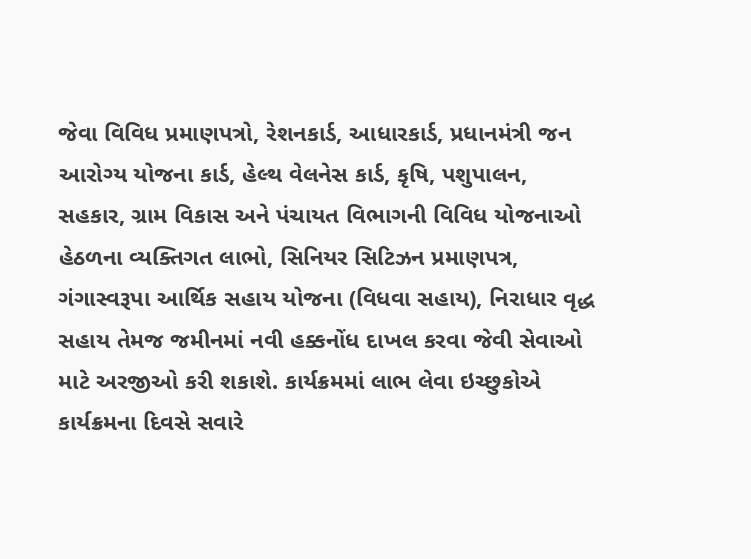જેવા વિવિધ પ્રમાણપત્રો, રેશનકાર્ડ, આધારકાર્ડ, પ્રધાનમંત્રી જન આરોગ્ય યોજના કાર્ડ, હેલ્થ વેલનેસ કાર્ડ, કૃષિ, પશુપાલન, સહકાર, ગ્રામ વિકાસ અને પંચાયત વિભાગની વિવિધ યોજનાઓ હેઠળના વ્યક્તિગત લાભો, સિનિયર સિટિઝન પ્રમાણપત્ર, ગંગાસ્વરૂપા આર્થિક સહાય યોજના (વિધવા સહાય), નિરાધાર વૃદ્ધ સહાય તેમજ જમીનમાં નવી હક્કનોંધ દાખલ કરવા જેવી સેવાઓ માટે અરજીઓ કરી શકાશે. કાર્યક્રમમાં લાભ લેવા ઇચ્છુકોએ કાર્યક્રમના દિવસે સવારે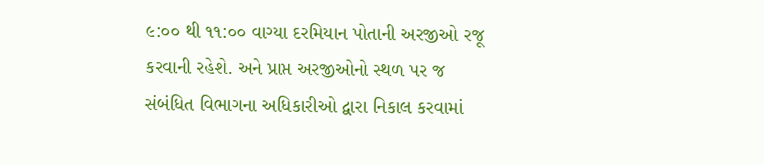૯:૦૦ થી ૧૧:૦૦ વાગ્યા દરમિયાન પોતાની અરજીઓ રજૂ કરવાની રહેશે. અને પ્રાપ્ત અરજીઓનો સ્થળ પર જ સંબંધિત વિભાગના અધિકારીઓ દ્વારા નિકાલ કરવામાં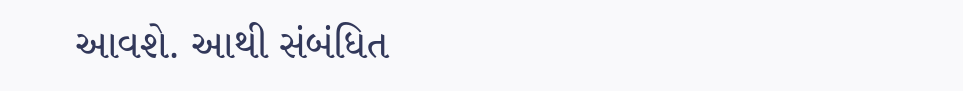આવશે. આથી સંબંધિત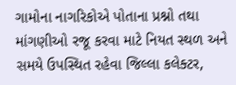ગામોના નાગરિકોએ પોતાના પ્રશ્નો તથા માંગણીઓ રજૂ કરવા માટે નિયત સ્થળ અને સમયે ઉપસ્થિત રહેવા જિલ્લા કલેક્ટર,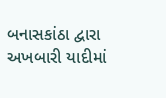બનાસકાંઠા દ્વારા અખબારી યાદીમાં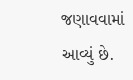જણાવવામાં આવ્યું છે.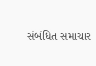સંબંધિત સમાચાર